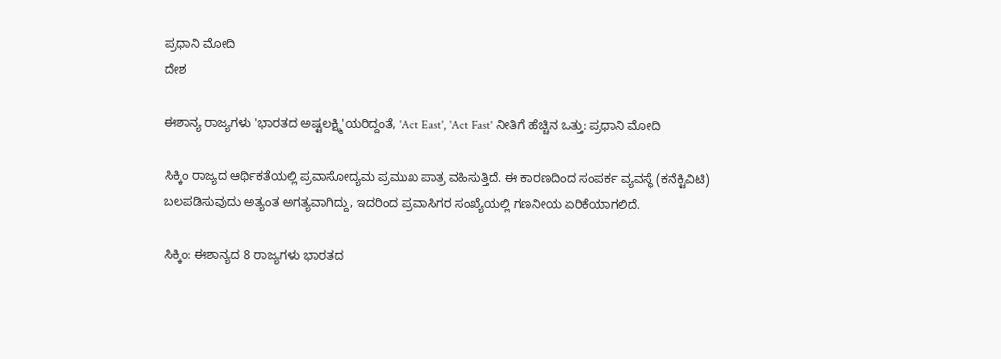ಪ್ರಧಾನಿ ಮೋದಿ
ದೇಶ

ಈಶಾನ್ಯ ರಾಜ್ಯಗಳು 'ಭಾರತದ ಅಷ್ಟಲಕ್ಷ್ಮಿ'ಯರಿದ್ದಂತೆ, 'Act East', 'Act Fast' ನೀತಿಗೆ ಹೆಚ್ಚಿನ ಒತ್ತು: ಪ್ರಧಾನಿ ಮೋದಿ

ಸಿಕ್ಕಿಂ ರಾಜ್ಯದ ಆರ್ಥಿಕತೆಯಲ್ಲಿ ಪ್ರವಾಸೋದ್ಯಮ ಪ್ರಮುಖ ಪಾತ್ರ ವಹಿಸುತ್ತಿದೆ. ಈ ಕಾರಣದಿಂದ ಸಂಪರ್ಕ ವ್ಯವಸ್ಥೆ (ಕನೆಕ್ಟಿವಿಟಿ) ಬಲಪಡಿಸುವುದು ಅತ್ಯಂತ ಅಗತ್ಯವಾಗಿದ್ದು, ಇದರಿಂದ ಪ್ರವಾಸಿಗರ ಸಂಖ್ಯೆಯಲ್ಲಿ ಗಣನೀಯ ಏರಿಕೆಯಾಗಲಿದೆ.

ಸಿಕ್ಕಿಂ: ಈಶಾನ್ಯದ 8 ರಾಜ್ಯಗಳು ಭಾರತದ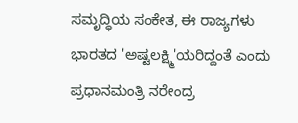ಸಮೃದ್ಧಿಯ ಸಂಕೇತ, ಈ ರಾಜ್ಯಗಳು ಭಾರತದ 'ಅಷ್ಟಲಕ್ಷ್ಮಿ'ಯರಿದ್ದಂತೆ ಎಂದು ಪ್ರಧಾನಮಂತ್ರಿ ನರೇಂದ್ರ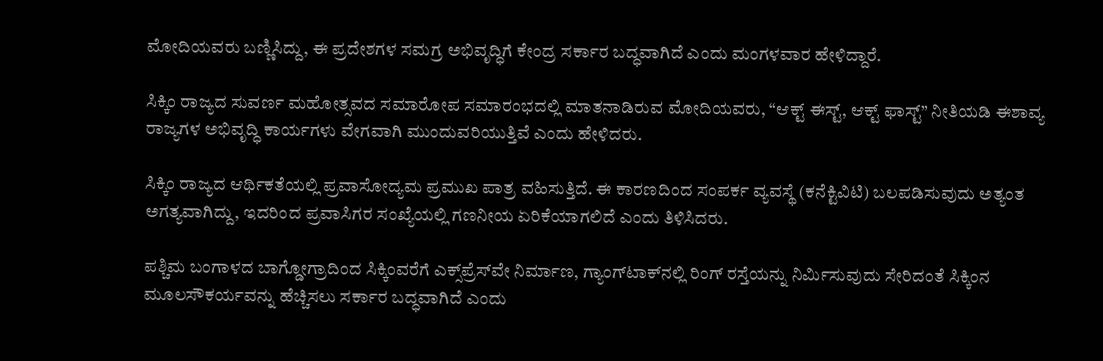ಮೋದಿಯವರು ಬಣ್ಣಿಸಿದ್ದು, ಈ ಪ್ರದೇಶಗಳ ಸಮಗ್ರ ಅಭಿವೃದ್ಧಿಗೆ ಕೇಂದ್ರ ಸರ್ಕಾರ ಬದ್ಧವಾಗಿದೆ ಎಂದು ಮಂಗಳವಾರ ಹೇಳಿದ್ದಾರೆ.

ಸಿಕ್ಕಿಂ ರಾಜ್ಯದ ಸುವರ್ಣ ಮಹೋತ್ಸವದ ಸಮಾರೋಪ ಸಮಾರಂಭದಲ್ಲಿ ಮಾತನಾಡಿರುವ ಮೋದಿಯವರು, “ಆಕ್ಟ್ ಈಸ್ಟ್, ಆಕ್ಟ್ ಫಾಸ್ಟ್” ನೀತಿಯಡಿ ಈಶಾವ್ಯ ರಾಜ್ಯಗಳ ಅಭಿವೃದ್ಧಿ ಕಾರ್ಯಗಳು ವೇಗವಾಗಿ ಮುಂದುವರಿಯುತ್ತಿವೆ ಎಂದು ಹೇಳಿದರು.

ಸಿಕ್ಕಿಂ ರಾಜ್ಯದ ಆರ್ಥಿಕತೆಯಲ್ಲಿ ಪ್ರವಾಸೋದ್ಯಮ ಪ್ರಮುಖ ಪಾತ್ರ ವಹಿಸುತ್ತಿದೆ. ಈ ಕಾರಣದಿಂದ ಸಂಪರ್ಕ ವ್ಯವಸ್ಥೆ (ಕನೆಕ್ಟಿವಿಟಿ) ಬಲಪಡಿಸುವುದು ಅತ್ಯಂತ ಅಗತ್ಯವಾಗಿದ್ದು, ಇದರಿಂದ ಪ್ರವಾಸಿಗರ ಸಂಖ್ಯೆಯಲ್ಲಿ ಗಣನೀಯ ಏರಿಕೆಯಾಗಲಿದೆ ಎಂದು ತಿಳಿಸಿದರು.

ಪಶ್ಚಿಮ ಬಂಗಾಳದ ಬಾಗ್ಡೋಗ್ರಾದಿಂದ ಸಿಕ್ಕಿಂವರೆಗೆ ಎಕ್ಸ್‌ಪ್ರೆಸ್‌ವೇ ನಿರ್ಮಾಣ, ಗ್ಯಾಂಗ್‌ಟಾಕ್‌ನಲ್ಲಿ ರಿಂಗ್ ರಸ್ತೆಯನ್ನು ನಿರ್ಮಿಸುವುದು ಸೇರಿದಂತೆ ಸಿಕ್ಕಿಂನ ಮೂಲಸೌಕರ್ಯವನ್ನು ಹೆಚ್ಚಿಸಲು ಸರ್ಕಾರ ಬದ್ಧವಾಗಿದೆ ಎಂದು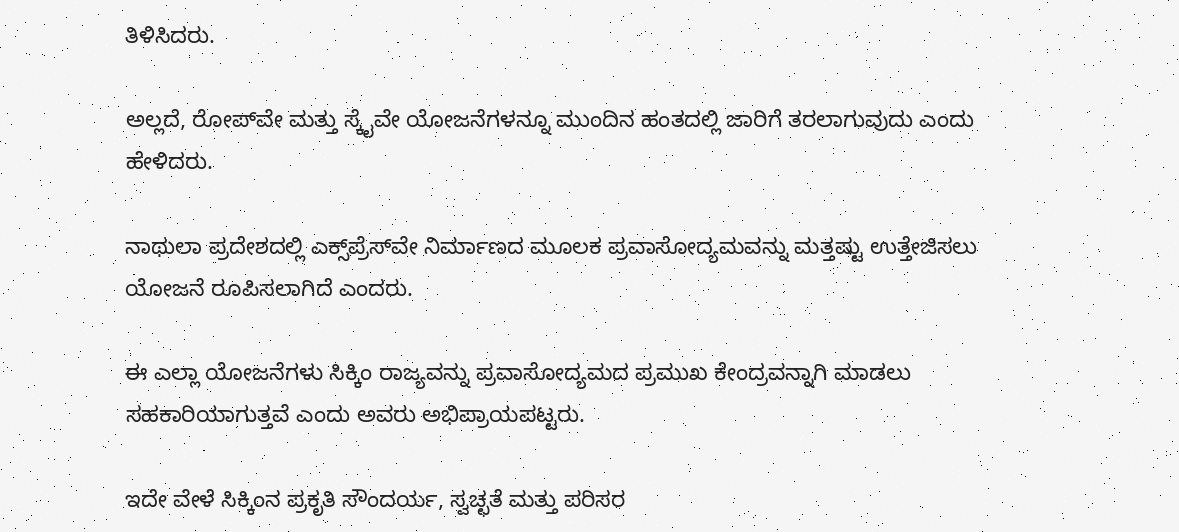ತಿಳಿಸಿದರು.

ಅಲ್ಲದೆ, ರೋಪ್‌ವೇ ಮತ್ತು ಸ್ಕೈವೇ ಯೋಜನೆಗಳನ್ನೂ ಮುಂದಿನ ಹಂತದಲ್ಲಿ ಜಾರಿಗೆ ತರಲಾಗುವುದು ಎಂದು ಹೇಳಿದರು.

ನಾಥುಲಾ ಪ್ರದೇಶದಲ್ಲಿ ಎಕ್ಸ್‌ಪ್ರೆಸ್‌ವೇ ನಿರ್ಮಾಣದ ಮೂಲಕ ಪ್ರವಾಸೋದ್ಯಮವನ್ನು ಮತ್ತಷ್ಟು ಉತ್ತೇಜಿಸಲು ಯೋಜನೆ ರೂಪಿಸಲಾಗಿದೆ ಎಂದರು.

ಈ ಎಲ್ಲಾ ಯೋಜನೆಗಳು ಸಿಕ್ಕಿಂ ರಾಜ್ಯವನ್ನು ಪ್ರವಾಸೋದ್ಯಮದ ಪ್ರಮುಖ ಕೇಂದ್ರವನ್ನಾಗಿ ಮಾಡಲು ಸಹಕಾರಿಯಾಗುತ್ತವೆ ಎಂದು ಅವರು ಅಭಿಪ್ರಾಯಪಟ್ಟರು.

ಇದೇ ವೇಳೆ ಸಿಕ್ಕಿಂನ ಪ್ರಕೃತಿ ಸೌಂದರ್ಯ, ಸ್ವಚ್ಛತೆ ಮತ್ತು ಪರಿಸರ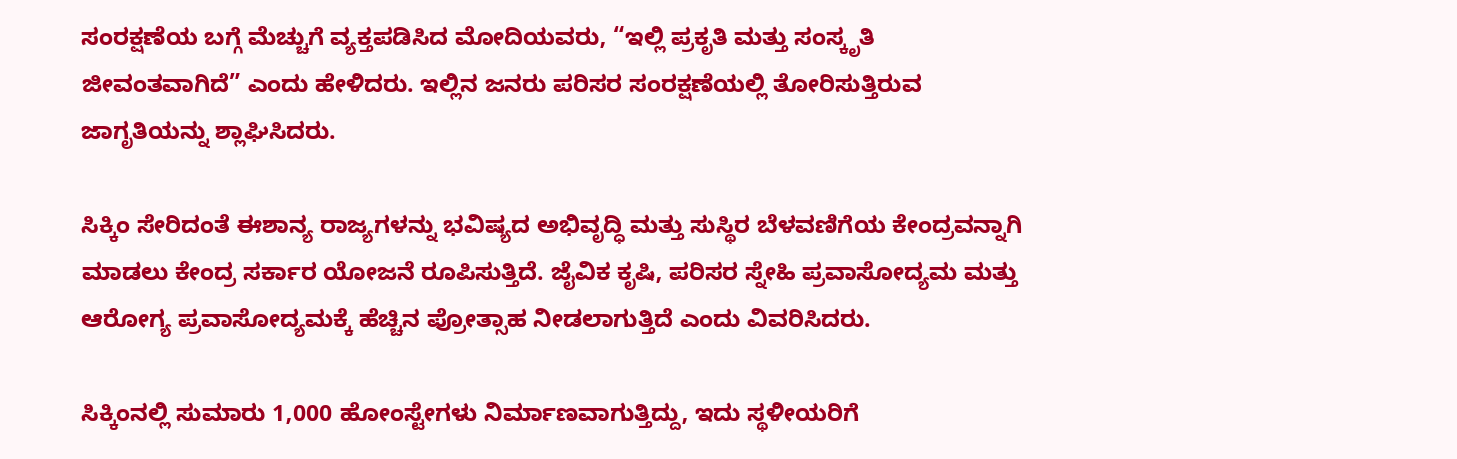ಸಂರಕ್ಷಣೆಯ ಬಗ್ಗೆ ಮೆಚ್ಚುಗೆ ವ್ಯಕ್ತಪಡಿಸಿದ ಮೋದಿಯವರು, “ಇಲ್ಲಿ ಪ್ರಕೃತಿ ಮತ್ತು ಸಂಸ್ಕೃತಿ ಜೀವಂತವಾಗಿದೆ” ಎಂದು ಹೇಳಿದರು. ಇಲ್ಲಿನ ಜನರು ಪರಿಸರ ಸಂರಕ್ಷಣೆಯಲ್ಲಿ ತೋರಿಸುತ್ತಿರುವ ಜಾಗೃತಿಯನ್ನು ಶ್ಲಾಘಿಸಿದರು.

ಸಿಕ್ಕಿಂ ಸೇರಿದಂತೆ ಈಶಾನ್ಯ ರಾಜ್ಯಗಳನ್ನು ಭವಿಷ್ಯದ ಅಭಿವೃದ್ಧಿ ಮತ್ತು ಸುಸ್ಥಿರ ಬೆಳವಣಿಗೆಯ ಕೇಂದ್ರವನ್ನಾಗಿ ಮಾಡಲು ಕೇಂದ್ರ ಸರ್ಕಾರ ಯೋಜನೆ ರೂಪಿಸುತ್ತಿದೆ. ಜೈವಿಕ ಕೃಷಿ, ಪರಿಸರ ಸ್ನೇಹಿ ಪ್ರವಾಸೋದ್ಯಮ ಮತ್ತು ಆರೋಗ್ಯ ಪ್ರವಾಸೋದ್ಯಮಕ್ಕೆ ಹೆಚ್ಚಿನ ಪ್ರೋತ್ಸಾಹ ನೀಡಲಾಗುತ್ತಿದೆ ಎಂದು ವಿವರಿಸಿದರು.

ಸಿಕ್ಕಿಂನಲ್ಲಿ ಸುಮಾರು 1,000 ಹೋಂಸ್ಟೇಗಳು ನಿರ್ಮಾಣವಾಗುತ್ತಿದ್ದು, ಇದು ಸ್ಥಳೀಯರಿಗೆ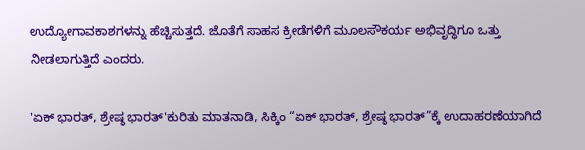ಉದ್ಯೋಗಾವಕಾಶಗಳನ್ನು ಹೆಚ್ಚಿಸುತ್ತದೆ. ಜೊತೆಗೆ ಸಾಹಸ ಕ್ರೀಡೆಗಳಿಗೆ ಮೂಲಸೌಕರ್ಯ ಅಭಿವೃದ್ಧಿಗೂ ಒತ್ತು ನೀಡಲಾಗುತ್ತಿದೆ ಎಂದರು.

'ಏಕ್ ಭಾರತ್, ಶ್ರೇಷ್ಠ ಭಾರತ್'ಕುರಿತು ಮಾತನಾಡಿ, ಸಿಕ್ಕಿಂ “ಏಕ್ ಭಾರತ್, ಶ್ರೇಷ್ಠ ಭಾರತ್”ಕ್ಕೆ ಉದಾಹರಣೆಯಾಗಿದೆ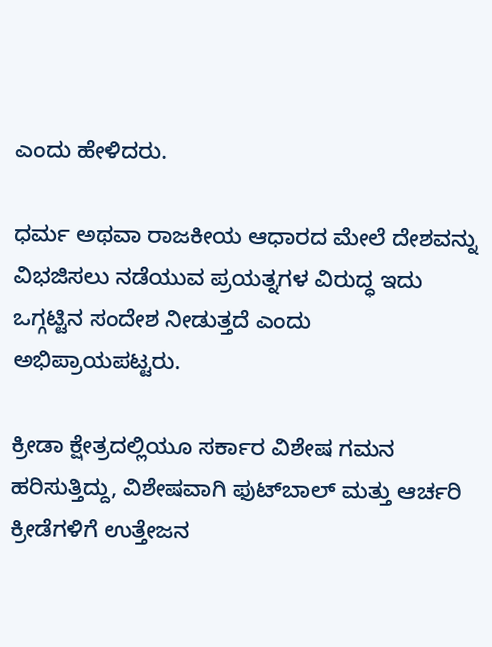ಎಂದು ಹೇಳಿದರು.

ಧರ್ಮ ಅಥವಾ ರಾಜಕೀಯ ಆಧಾರದ ಮೇಲೆ ದೇಶವನ್ನು ವಿಭಜಿಸಲು ನಡೆಯುವ ಪ್ರಯತ್ನಗಳ ವಿರುದ್ಧ ಇದು ಒಗ್ಗಟ್ಟಿನ ಸಂದೇಶ ನೀಡುತ್ತದೆ ಎಂದು ಅಭಿಪ್ರಾಯಪಟ್ಟರು.

ಕ್ರೀಡಾ ಕ್ಷೇತ್ರದಲ್ಲಿಯೂ ಸರ್ಕಾರ ವಿಶೇಷ ಗಮನ ಹರಿಸುತ್ತಿದ್ದು, ವಿಶೇಷವಾಗಿ ಫುಟ್‌ಬಾಲ್ ಮತ್ತು ಆರ್ಚರಿ ಕ್ರೀಡೆಗಳಿಗೆ ಉತ್ತೇಜನ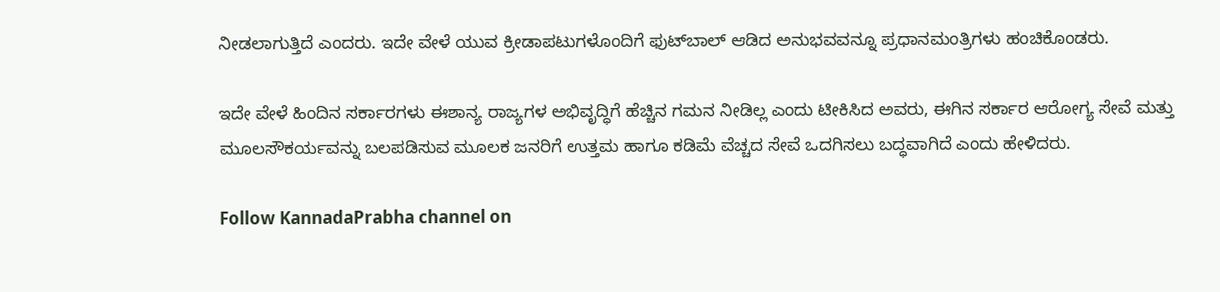ನೀಡಲಾಗುತ್ತಿದೆ ಎಂದರು. ಇದೇ ವೇಳೆ ಯುವ ಕ್ರೀಡಾಪಟುಗಳೊಂದಿಗೆ ಫುಟ್‌ಬಾಲ್ ಆಡಿದ ಅನುಭವವನ್ನೂ ಪ್ರಧಾನಮಂತ್ರಿಗಳು ಹಂಚಿಕೊಂಡರು.

ಇದೇ ವೇಳೆ ಹಿಂದಿನ ಸರ್ಕಾರಗಳು ಈಶಾನ್ಯ ರಾಜ್ಯಗಳ ಅಭಿವೃದ್ಧಿಗೆ ಹೆಚ್ಚಿನ ಗಮನ ನೀಡಿಲ್ಲ ಎಂದು ಟೀಕಿಸಿದ ಅವರು, ಈಗಿನ ಸರ್ಕಾರ ಆರೋಗ್ಯ ಸೇವೆ ಮತ್ತು ಮೂಲಸೌಕರ್ಯವನ್ನು ಬಲಪಡಿಸುವ ಮೂಲಕ ಜನರಿಗೆ ಉತ್ತಮ ಹಾಗೂ ಕಡಿಮೆ ವೆಚ್ಚದ ಸೇವೆ ಒದಗಿಸಲು ಬದ್ಧವಾಗಿದೆ ಎಂದು ಹೇಳಿದರು.

Follow KannadaPrabha channel on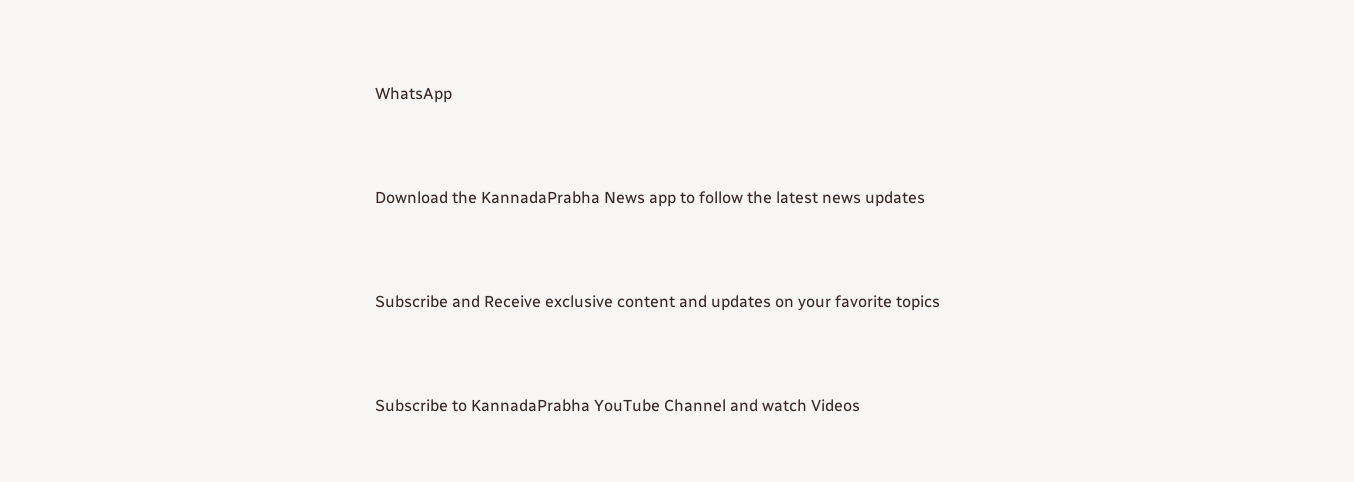WhatsApp



Download the KannadaPrabha News app to follow the latest news updates



Subscribe and Receive exclusive content and updates on your favorite topics



Subscribe to KannadaPrabha YouTube Channel and watch Videos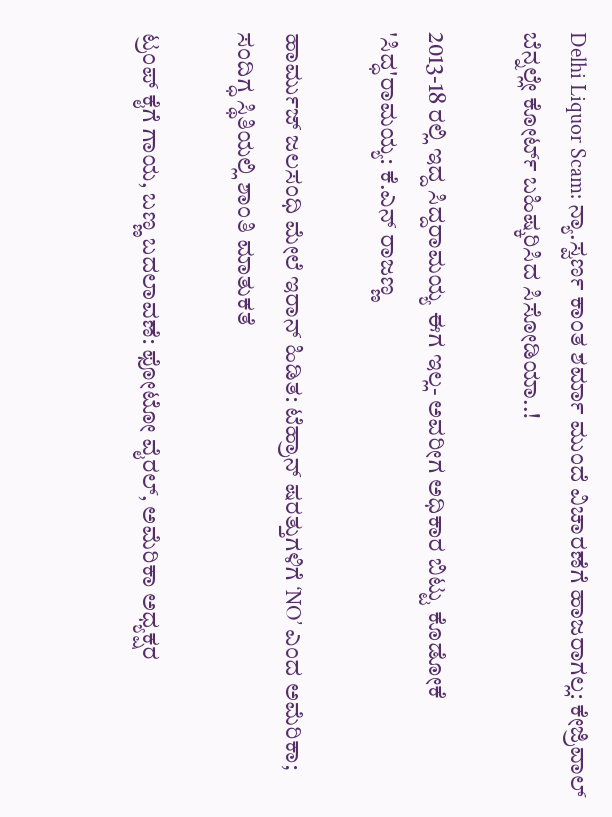Delhi Liquor Scam: ನ್ಯಾ.ಸ್ವರ್ಣ ಕಾಂತ ಶರ್ಮಾ ಮುಂದೆ ವಿಚಾರಣೆಗೆ ಹಾಜರಾಗಲ್ಲ: ಕೇಜ್ರಿವಾಲ್ ಬೆನ್ನಲ್ಲೇ ಕೋರ್ಟ್ ಬಹಿಷ್ಕರಿಸಿದ ಸಿಸೋಡಿಯಾ..!

2013-18 ರಲ್ಲಿ ಇದ್ದ ಸಿದ್ದರಾಮಯ್ಯ ಈಗ ಇಲ್ಲ- ಅವರೀಗ ಅಧಿಕಾರ ಬಿಟ್ಟು ಕೊಡೋಕೆ 'ಸಿದ್ಧ'ರಾಮಯ್ಯ: ಕೆ.ಎನ್ ರಾಜಣ್ಣ

ಹಾರ್ಮುಜ್ ಜಲಸಂಧಿ ಮೇಲೆ ಇರಾನ್ ಹಿಡಿತ: ಟೆಹ್ರಾನ್ ಷರತ್ತುಗಳಿಗೆ ‘NO’ ಎಂದ ಅಮೆರಿಕಾ; ಸಂದಿಗ್ಧ ಸ್ಥಿತಿಯಲ್ಲಿ ಶಾಂತಿ ಮಾತುಕತೆ

ಟ್ರಂಪ್ ಕೈಗೆ ಗಾಯ, ಬಣ್ಣ ಬದಲಾವಣೆ: ಫೋಟೋ ವೈರಲ್, ಅಮೆರಿಕಾ ಅಧ್ಯಕ್ಷರ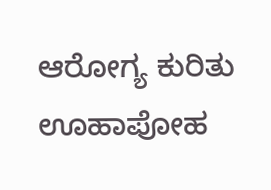ಆರೋಗ್ಯ ಕುರಿತು ಊಹಾಪೋಹ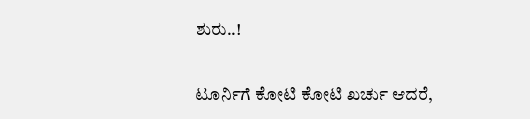ಶುರು..!

ಟೂರ್ನಿಗೆ ಕೋಟಿ ಕೋಟಿ ಖರ್ಚು ಆದರೆ,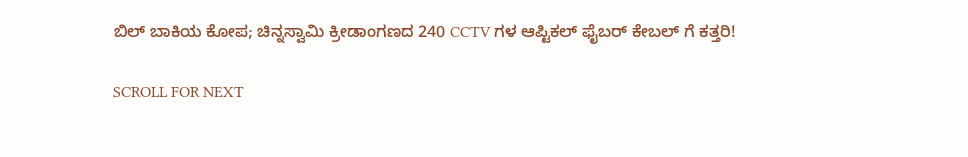ಬಿಲ್ ಬಾಕಿಯ ಕೋಪ; ಚಿನ್ನಸ್ವಾಮಿ ಕ್ರೀಡಾಂಗಣದ 240 CCTV ಗಳ ಆಪ್ಟಿಕಲ್ ಫೈಬರ್ ಕೇಬಲ್‌ ಗೆ ಕತ್ತರಿ!

SCROLL FOR NEXT